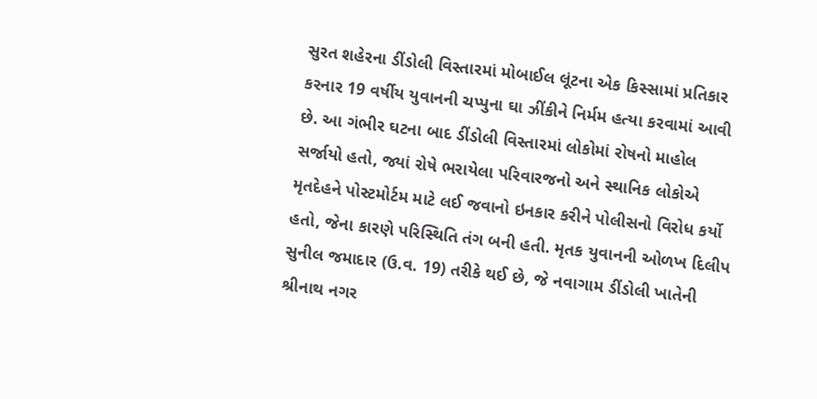સુરત શહેરના ડીંડોલી વિસ્તારમાં મોબાઈલ લૂંટના એક કિસ્સામાં પ્રતિકાર કરનાર 19 વર્ષીય યુવાનની ચપ્પુના ઘા ઝીંકીને નિર્મમ હત્યા કરવામાં આવી છે. આ ગંભીર ઘટના બાદ ડીંડોલી વિસ્તારમાં લોકોમાં રોષનો માહોલ સર્જાયો હતો, જ્યાં રોષે ભરાયેલા પરિવારજનો અને સ્થાનિક લોકોએ મૃતદેહને પોસ્ટમોર્ટમ માટે લઈ જવાનો ઇનકાર કરીને પોલીસનો વિરોધ કર્યો હતો, જેના કારણે પરિસ્થિતિ તંગ બની હતી. મૃતક યુવાનની ઓળખ દિલીપ સુનીલ જમાદાર (ઉ.વ. 19) તરીકે થઈ છે, જે નવાગામ ડીંડોલી ખાતેની શ્રીનાથ નગર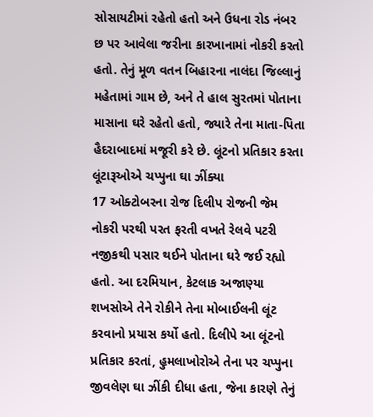સોસાયટીમાં રહેતો હતો અને ઉધના રોડ નંબર છ પર આવેલા જરીના કારખાનામાં નોકરી કરતો હતો. તેનું મૂળ વતન બિહારના નાલંદા જિલ્લાનું મહેતામાં ગામ છે, અને તે હાલ સુરતમાં પોતાના માસાના ઘરે રહેતો હતો, જ્યારે તેના માતા-પિતા હૈદરાબાદમાં મજૂરી કરે છે. લૂંટનો પ્રતિકાર કરતા લૂંટારૂઓએ ચપ્પુના ઘા ઝીંક્યા
17 ઓક્ટોબરના રોજ દિલીપ રોજની જેમ નોકરી પરથી પરત ફરતી વખતે રેલવે પટરી નજીકથી પસાર થઈને પોતાના ઘરે જઈ રહ્યો હતો. આ દરમિયાન, કેટલાક અજાણ્યા શખસોએ તેને રોકીને તેના મોબાઈલની લૂંટ કરવાનો પ્રયાસ કર્યો હતો. દિલીપે આ લૂંટનો પ્રતિકાર કરતાં, હુમલાખોરોએ તેના પર ચપ્પુના જીવલેણ ઘા ઝીંકી દીધા હતા, જેના કારણે તેનું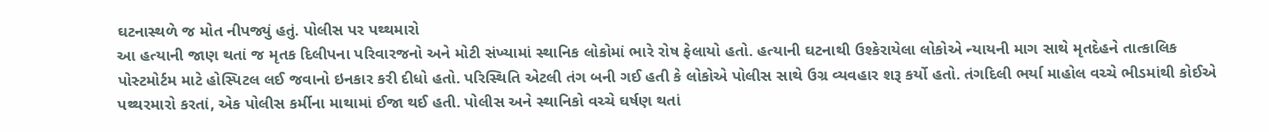ઘટનાસ્થળે જ મોત નીપજ્યું હતું. પોલીસ પર પથ્થમારો
આ હત્યાની જાણ થતાં જ મૃતક દિલીપના પરિવારજનો અને મોટી સંખ્યામાં સ્થાનિક લોકોમાં ભારે રોષ ફેલાયો હતો. હત્યાની ઘટનાથી ઉશ્કેરાયેલા લોકોએ ન્યાયની માગ સાથે મૃતદેહને તાત્કાલિક પોસ્ટમોર્ટમ માટે હોસ્પિટલ લઈ જવાનો ઇનકાર કરી દીધો હતો. પરિસ્થિતિ એટલી તંગ બની ગઈ હતી કે લોકોએ પોલીસ સાથે ઉગ્ર વ્યવહાર શરૂ કર્યો હતો. તંગદિલી ભર્યા માહોલ વચ્ચે ભીડમાંથી કોઈએ પથ્થરમારો કરતાં, એક પોલીસ કર્મીના માથામાં ઈજા થઈ હતી. પોલીસ અને સ્થાનિકો વચ્ચે ઘર્ષણ થતાં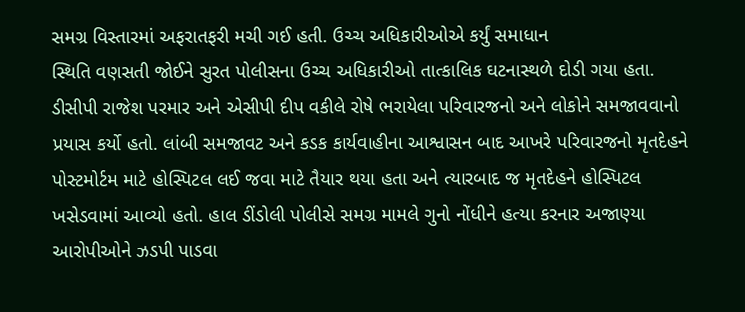સમગ્ર વિસ્તારમાં અફરાતફરી મચી ગઈ હતી. ઉચ્ચ અધિકારીઓએ કર્યું સમાધાન
સ્થિતિ વણસતી જોઈને સુરત પોલીસના ઉચ્ચ અધિકારીઓ તાત્કાલિક ઘટનાસ્થળે દોડી ગયા હતા. ડીસીપી રાજેશ પરમાર અને એસીપી દીપ વકીલે રોષે ભરાયેલા પરિવારજનો અને લોકોને સમજાવવાનો પ્રયાસ કર્યો હતો. લાંબી સમજાવટ અને કડક કાર્યવાહીના આશ્વાસન બાદ આખરે પરિવારજનો મૃતદેહને પોસ્ટમોર્ટમ માટે હોસ્પિટલ લઈ જવા માટે તૈયાર થયા હતા અને ત્યારબાદ જ મૃતદેહને હોસ્પિટલ ખસેડવામાં આવ્યો હતો. હાલ ડીંડોલી પોલીસે સમગ્ર મામલે ગુનો નોંધીને હત્યા કરનાર અજાણ્યા આરોપીઓને ઝડપી પાડવા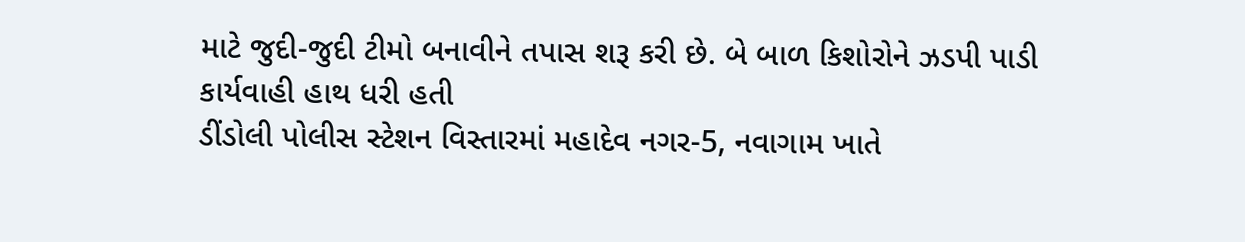માટે જુદી-જુદી ટીમો બનાવીને તપાસ શરૂ કરી છે. બે બાળ કિશોરોને ઝડપી પાડી કાર્યવાહી હાથ ધરી હતી
ડીંડોલી પોલીસ સ્ટેશન વિસ્તારમાં મહાદેવ નગર-5, નવાગામ ખાતે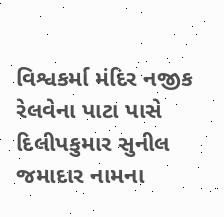વિશ્વકર્મા મંદિર નજીક રેલવેના પાટા પાસે દિલીપકુમાર સુનીલ જમાદાર નામના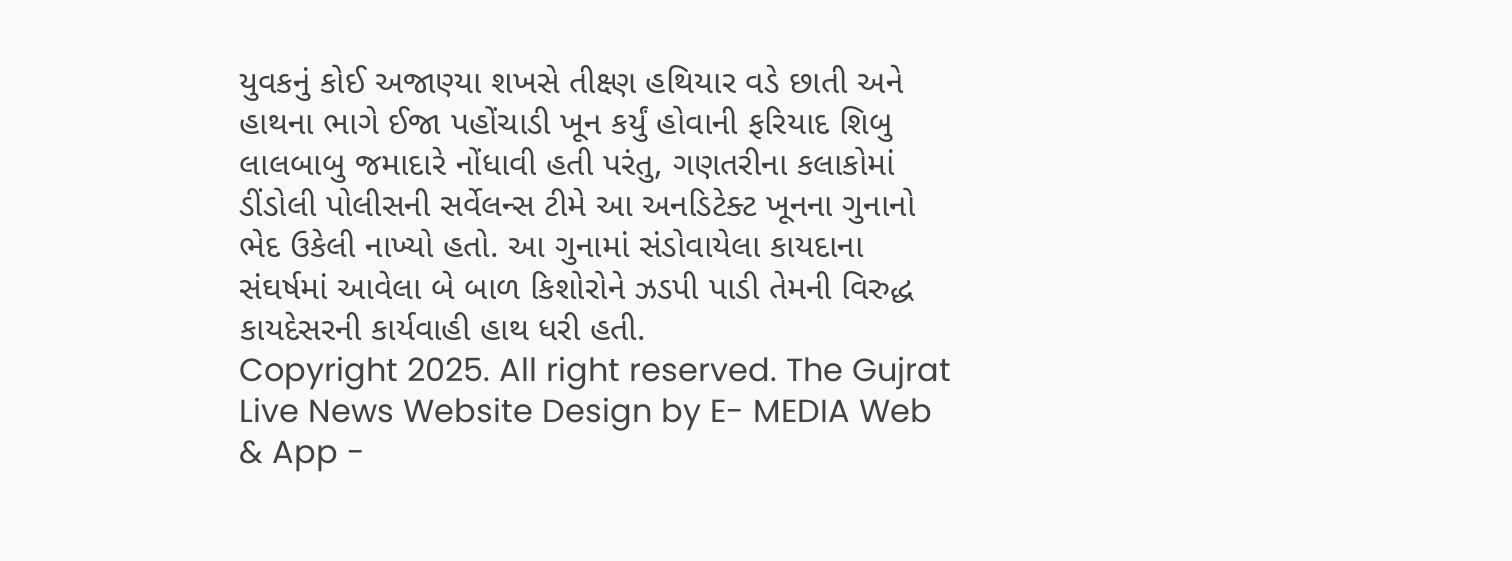યુવકનું કોઈ અજાણ્યા શખસે તીક્ષ્ણ હથિયાર વડે છાતી અને હાથના ભાગે ઈજા પહોંચાડી ખૂન કર્યું હોવાની ફરિયાદ શિબુ લાલબાબુ જમાદારે નોંધાવી હતી પરંતુ, ગણતરીના કલાકોમાં ડીંડોલી પોલીસની સર્વેલન્સ ટીમે આ અનડિટેક્ટ ખૂનના ગુનાનો ભેદ ઉકેલી નાખ્યો હતો. આ ગુનામાં સંડોવાયેલા કાયદાના સંઘર્ષમાં આવેલા બે બાળ કિશોરોને ઝડપી પાડી તેમની વિરુદ્ધ કાયદેસરની કાર્યવાહી હાથ ધરી હતી.
Copyright 2025. All right reserved. The Gujrat Live News Website Design by E- MEDIA Web & App -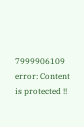7999906109
error: Content is protected !!